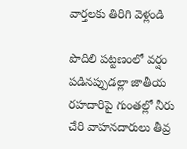వార్తలకు తిరిగి వెళ్లండి

పొదిలి పట్టణంలో వర్షం పడినప్పుడల్లా జాతీయ రహదారిపై గుంతల్లో నీరు చేరి వాహనదారులు తీవ్ర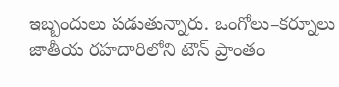ఇబ్బందులు పడుతున్నారు. ఒంగోలు–కర్నూలు జాతీయ రహదారిలోని టౌన్ ప్రాంతం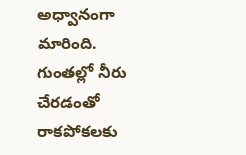అధ్వానంగా మారింది.
గుంతల్లో నీరు చేరడంతో రాకపోకలకు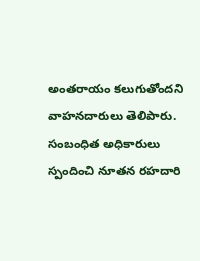అంతరాయం కలుగుతోందని వాహనదారులు తెలిపారు. సంబంధిత అధికారులు స్పందించి నూతన రహదారి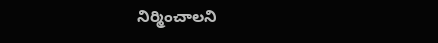నిర్మించాలని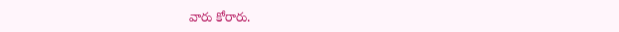వారు కోరారు.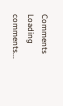Comments
Loading comments...